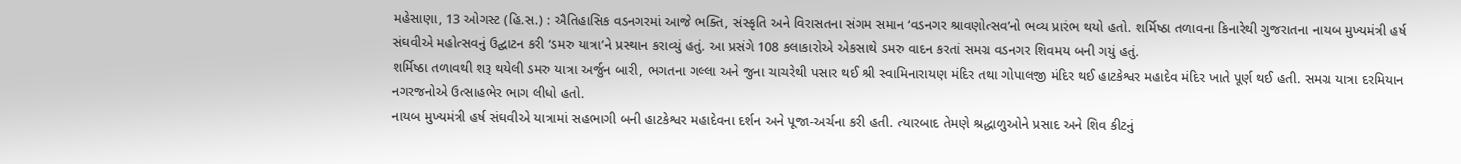મહેસાણા, 13 ઓગસ્ટ (હિ.સ.) : ઐતિહાસિક વડનગરમાં આજે ભક્તિ, સંસ્કૃતિ અને વિરાસતના સંગમ સમાન ‘વડનગર શ્રાવણોત્સવ’નો ભવ્ય પ્રારંભ થયો હતો. શર્મિષ્ઠા તળાવના કિનારેથી ગુજરાતના નાયબ મુખ્યમંત્રી હર્ષ સંઘવીએ મહોત્સવનું ઉદ્ઘાટન કરી ‘ડમરુ યાત્રા’ને પ્રસ્થાન કરાવ્યું હતું. આ પ્રસંગે 108 કલાકારોએ એકસાથે ડમરુ વાદન કરતાં સમગ્ર વડનગર શિવમય બની ગયું હતું.
શર્મિષ્ઠા તળાવથી શરૂ થયેલી ડમરુ યાત્રા અર્જુન બારી, ભગતના ગલ્લા અને જુના ચાચરેથી પસાર થઈ શ્રી સ્વામિનારાયણ મંદિર તથા ગોપાલજી મંદિર થઈ હાટકેશ્વર મહાદેવ મંદિર ખાતે પૂર્ણ થઈ હતી. સમગ્ર યાત્રા દરમિયાન નગરજનોએ ઉત્સાહભેર ભાગ લીધો હતો.
નાયબ મુખ્યમંત્રી હર્ષ સંઘવીએ યાત્રામાં સહભાગી બની હાટકેશ્વર મહાદેવના દર્શન અને પૂજા-અર્ચના કરી હતી. ત્યારબાદ તેમણે શ્રદ્ધાળુઓને પ્રસાદ અને શિવ કીટનું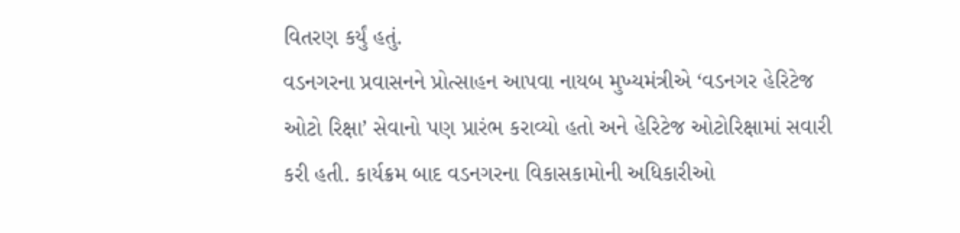વિતરણ કર્યું હતું.
વડનગરના પ્રવાસનને પ્રોત્સાહન આપવા નાયબ મુખ્યમંત્રીએ ‘વડનગર હેરિટેજ ઓટો રિક્ષા’ સેવાનો પણ પ્રારંભ કરાવ્યો હતો અને હેરિટેજ ઓટોરિક્ષામાં સવારી કરી હતી. કાર્યક્રમ બાદ વડનગરના વિકાસકામોની અધિકારીઓ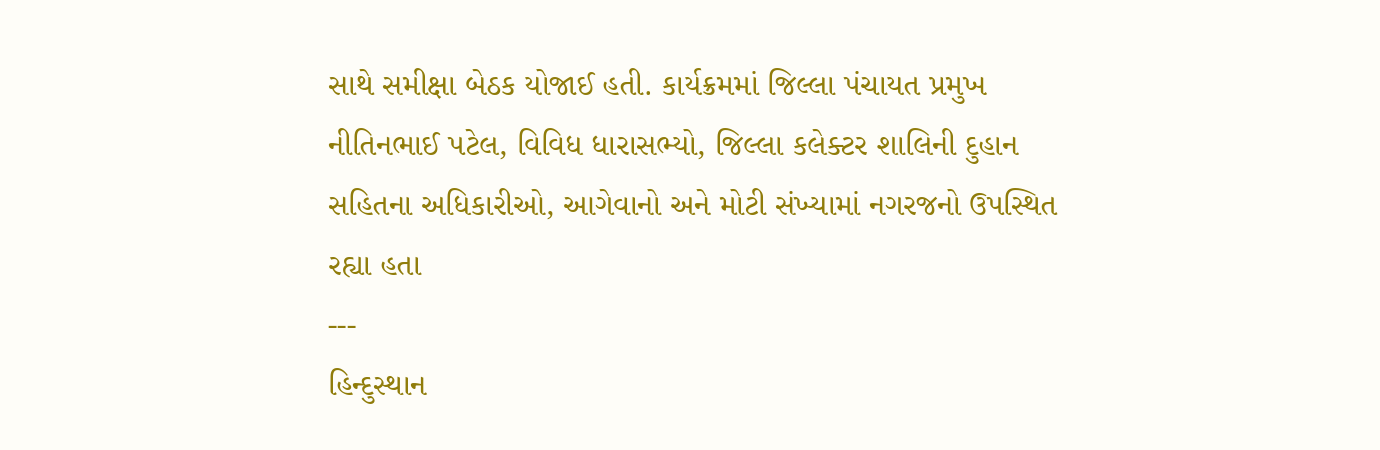સાથે સમીક્ષા બેઠક યોજાઈ હતી. કાર્યક્રમમાં જિલ્લા પંચાયત પ્રમુખ નીતિનભાઈ પટેલ, વિવિધ ધારાસભ્યો, જિલ્લા કલેક્ટર શાલિની દુહાન સહિતના અધિકારીઓ, આગેવાનો અને મોટી સંખ્યામાં નગરજનો ઉપસ્થિત રહ્યા હતા
---
હિન્દુસ્થાન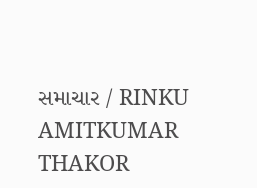સમાચાર / RINKU AMITKUMAR THAKOR